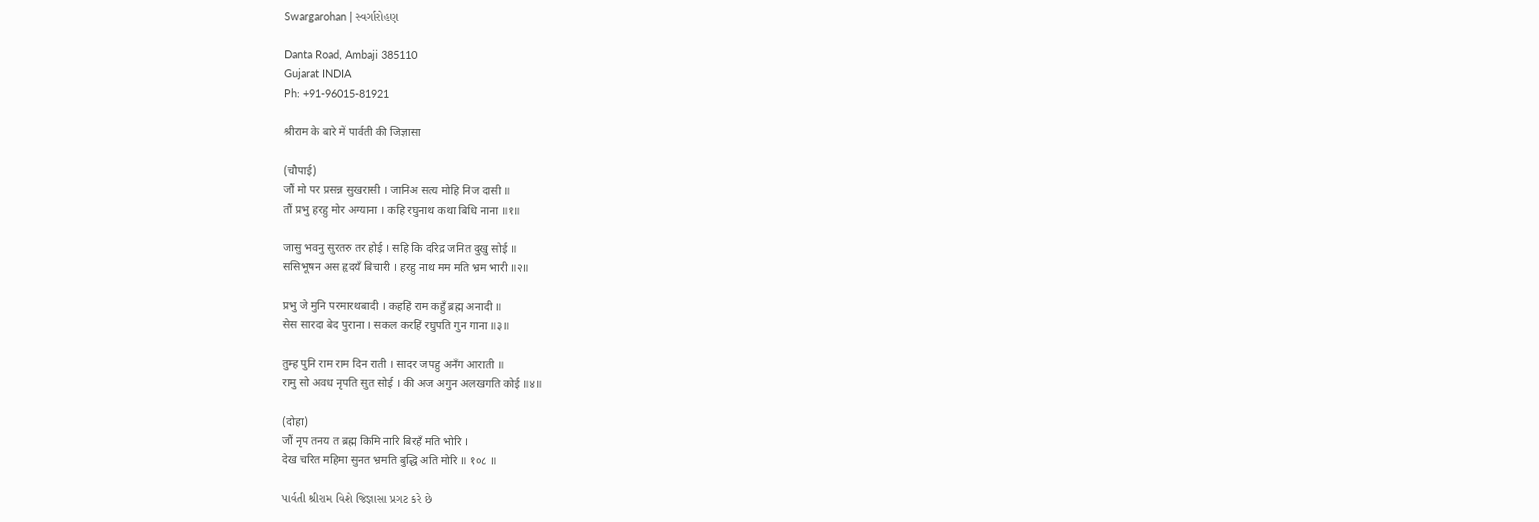Swargarohan | સ્વર્ગારોહણ

Danta Road, Ambaji 385110
Gujarat INDIA
Ph: +91-96015-81921

श्रीराम के बारे में पार्वती की जिज्ञासा

(चौपाई)
जौं मो पर प्रसन्न सुखरासी । जानिअ सत्य मोहि निज दासी ॥
तौं प्रभु हरहु मोर अग्याना । कहि रघुनाथ कथा बिधि नाना ॥१॥

जासु भवनु सुरतरु तर होई । सहि कि दरिद्र जनित दुखु सोई ॥
ससिभूषन अस हृदयँ बिचारी । हरहु नाथ मम मति भ्रम भारी ॥२॥

प्रभु जे मुनि परमारथबादी । कहहिं राम कहुँ ब्रह्म अनादी ॥
सेस सारदा बेद पुराना । सकल करहिं रघुपति गुन गाना ॥३॥

तुम्ह पुनि राम राम दिन राती । सादर जपहु अनँग आराती ॥
रामु सो अवध नृपति सुत सोई । की अज अगुन अलखगति कोई ॥४॥

(दोहा)
जौं नृप तनय त ब्रह्म किमि नारि बिरहँ मति भोरि ।
देख चरित महिमा सुनत भ्रमति बुद्धि अति मोरि ॥ १०८ ॥

પાર્વતી શ્રીરામ વિશે જિજ્ઞાસા પ્રગટ કરે છે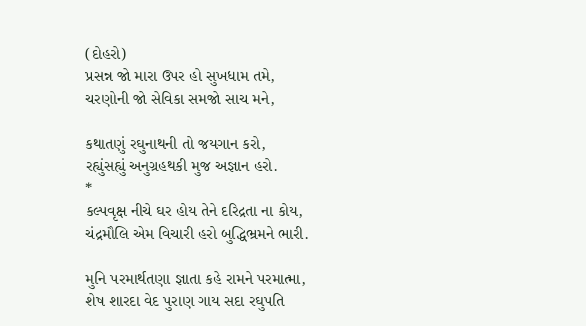(દોહરો)
પ્રસન્ન જો મારા ઉપર હો સુખધામ તમે,
ચરણોની જો સેવિકા સમજો સાચ મને,

કથાતણું રઘુનાથની તો જયગાન કરો,
રહ્યુંસહ્યું અનુગ્રહથકી મુજ અજ્ઞાન હરો.
*
કલ્પવૃક્ષ નીચે ઘર હોય તેને દરિદ્રતા ના કોય,
ચંદ્રમૌલિ એમ વિચારી હરો બુદ્ધિભ્રમને ભારી.

મુનિ પરમાર્થતણા જ્ઞાતા કહે રામને પરમાત્મા,
શેષ શારદા વેદ પુરાણ ગાય સદા રઘુપતિ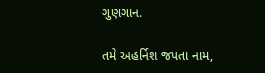ગુણગાન.

તમે અહર્નિશ જપતા નામ,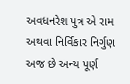અવધનરેશ પુત્ર એ રામ
અથવા નિર્વિકાર નિર્ગુણ અજ છે અન્ય પૂર્ણ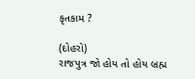કૃતકામ ?

(દોહરો)
રાજપુત્ર જો હોય તો હોય બ્રહ્મ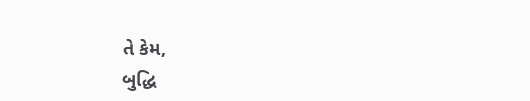તે કેમ,
બુદ્ધિ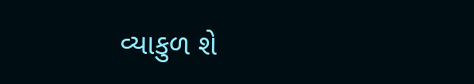વ્યાકુળ શે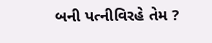બની પત્નીવિરહે તેમ ?